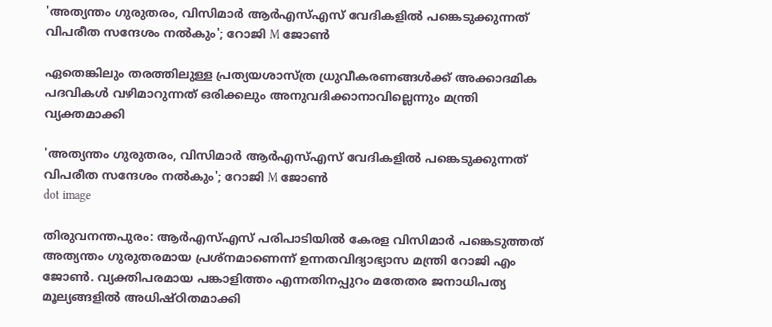'അത്യന്തം ഗുരുതരം, വിസിമാര്‍ ആര്‍എസ്എസ് വേദികളില്‍ പങ്കെടുക്കുന്നത് വിപരീത സന്ദേശം നല്‍കും'; റോജി M ജോണ്‍

ഏതെങ്കിലും തരത്തിലുള്ള പ്രത്യയശാസ്ത്ര ധ്രുവീകരണങ്ങള്‍ക്ക് അക്കാദമിക പദവികള്‍ വഴിമാറുന്നത് ഒരിക്കലും അനുവദിക്കാനാവില്ലെന്നും മന്ത്രി വ്യക്തമാക്കി

'അത്യന്തം ഗുരുതരം, വിസിമാര്‍ ആര്‍എസ്എസ് വേദികളില്‍ പങ്കെടുക്കുന്നത് വിപരീത സന്ദേശം നല്‍കും'; റോജി M ജോണ്‍
dot image

തിരുവനന്തപുരം: ആര്‍എസ്എസ് പരിപാടിയില്‍ കേരള വിസിമാര്‍ പങ്കെടുത്തത് അത്യന്തം ഗുരുതരമായ പ്രശ്‌നമാണെന്ന് ഉന്നതവിദ്യാഭ്യാസ മന്ത്രി റോജി എം ജോണ്‍. വ്യക്തിപരമായ പങ്കാളിത്തം എന്നതിനപ്പുറം മതേതര ജനാധിപത്യ മൂല്യങ്ങളില്‍ അധിഷ്ഠിതമാക്കി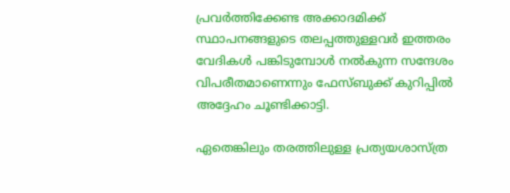പ്രവര്‍ത്തിക്കേണ്ട അക്കാദമിക്ക് സ്ഥാപനങ്ങളുടെ തലപ്പത്തുള്ളവര്‍ ഇത്തരം വേദികള്‍ പങ്കിടുമ്പോള്‍ നല്‍കുന്ന സന്ദേശം വിപരീതമാണെന്നും ഫേസ്ബുക്ക് കുറിപ്പില്‍ അദ്ദേഹം ചൂണ്ടിക്കാട്ടി.

ഏതെങ്കിലും തരത്തിലുള്ള പ്രത്യയശാസ്ത്ര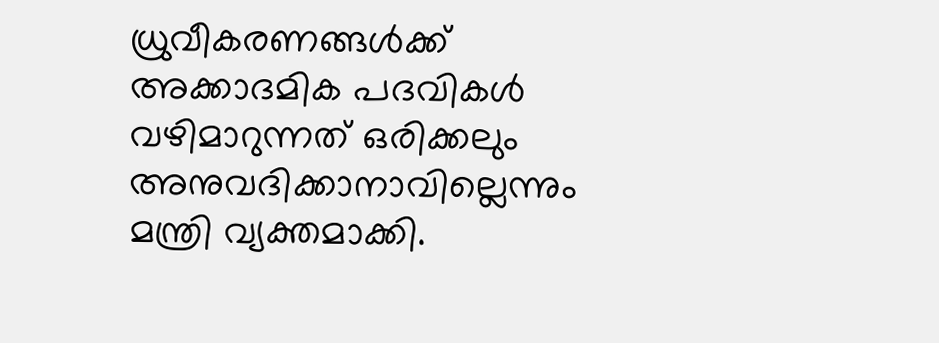ധ്രുവീകരണങ്ങള്‍ക്ക് അക്കാദമിക പദവികള്‍ വഴിമാറുന്നത് ഒരിക്കലും അനുവദിക്കാനാവില്ലെന്നും മന്ത്രി വ്യക്തമാക്കി.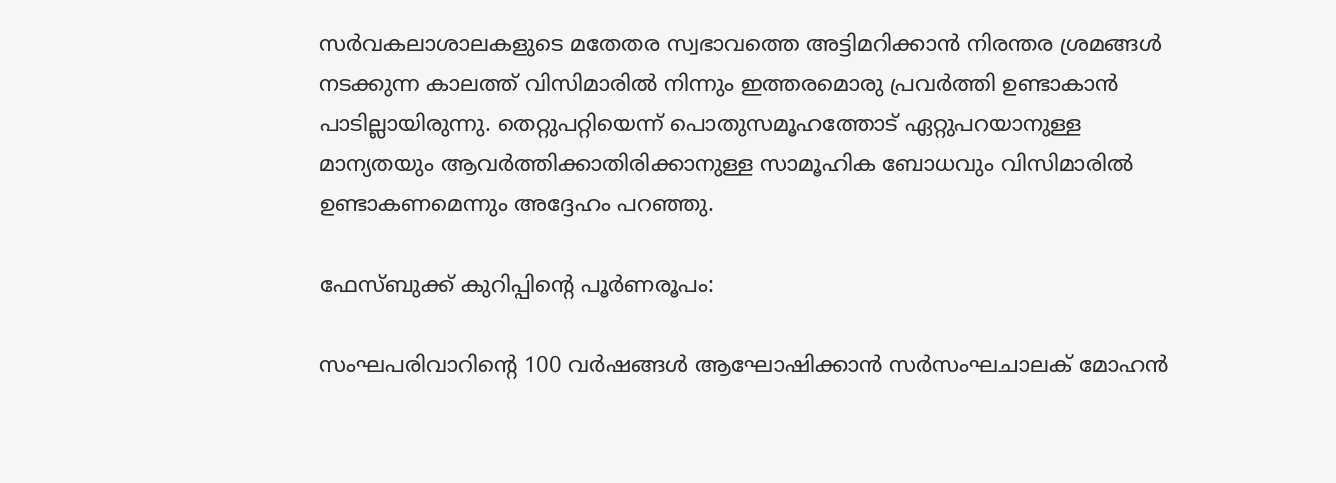സര്‍വകലാശാലകളുടെ മതേതര സ്വഭാവത്തെ അട്ടിമറിക്കാന്‍ നിരന്തര ശ്രമങ്ങള്‍ നടക്കുന്ന കാലത്ത് വിസിമാരില്‍ നിന്നും ഇത്തരമൊരു പ്രവര്‍ത്തി ഉണ്ടാകാന്‍ പാടില്ലായിരുന്നു. തെറ്റുപറ്റിയെന്ന് പൊതുസമൂഹത്തോട് ഏറ്റുപറയാനുള്ള മാന്യതയും ആവര്‍ത്തിക്കാതിരിക്കാനുള്ള സാമൂഹിക ബോധവും വിസിമാരില്‍ ഉണ്ടാകണമെന്നും അദ്ദേഹം പറഞ്ഞു.

ഫേസ്ബുക്ക് കുറിപ്പിന്റെ പൂര്‍ണരൂപം:

സംഘപരിവാറിന്റെ 100 വര്‍ഷങ്ങള്‍ ആഘോഷിക്കാന്‍ സര്‍സംഘചാലക് മോഹന്‍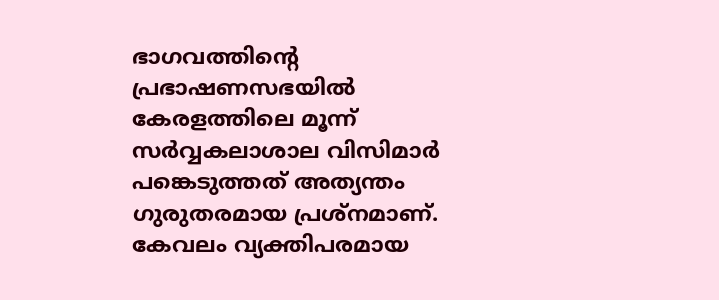ഭാഗവത്തിന്റെ പ്രഭാഷണസഭയില്‍ കേരളത്തിലെ മൂന്ന് സര്‍വ്വകലാശാല വിസിമാര്‍ പങ്കെടുത്തത് അത്യന്തം ഗുരുതരമായ പ്രശ്‌നമാണ്. കേവലം വ്യക്തിപരമായ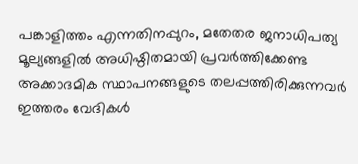പങ്കാളിത്തം എന്നതിനപ്പുറം, മതേതര ജനാധിപത്യ മൂല്യങ്ങളില്‍ അധിഷ്ഠിതമായി പ്രവര്‍ത്തിക്കേണ്ട അക്കാദമിക സ്ഥാപനങ്ങളുടെ തലപ്പത്തിരിക്കുന്നവര്‍ ഇത്തരം വേദികള്‍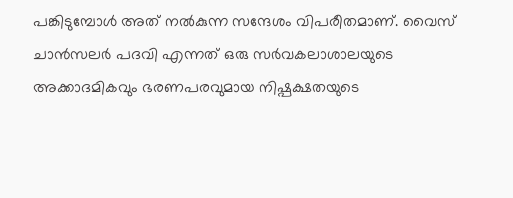പങ്കിടുമ്പോള്‍ അത് നല്‍കുന്ന സന്ദേശം വിപരീതമാണ്. വൈസ് ചാന്‍സലര്‍ പദവി എന്നത് ഒരു സര്‍വകലാശാലയുടെ അക്കാദമികവും ഭരണപരവുമായ നിഷ്പക്ഷതയുടെ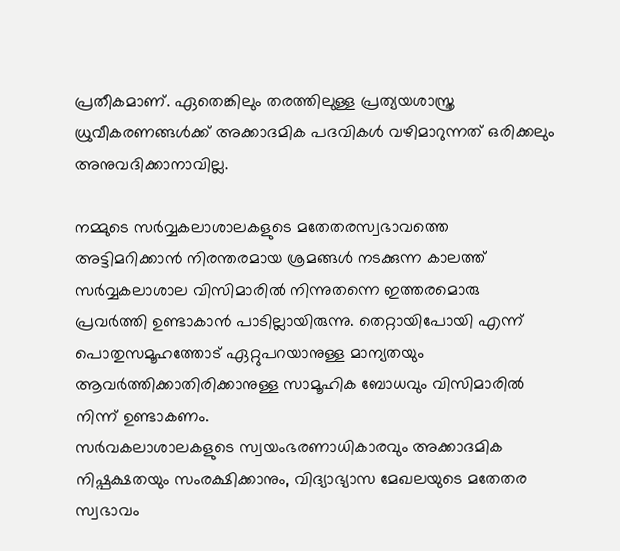പ്രതീകമാണ്. ഏതെങ്കിലും തരത്തിലുള്ള പ്രത്യയശാസ്ത്ര ധ്രുവീകരണങ്ങള്‍ക്ക് അക്കാദമിക പദവികള്‍ വഴിമാറുന്നത് ഒരിക്കലും അനുവദിക്കാനാവില്ല.

നമ്മുടെ സര്‍വ്വകലാശാലകളുടെ മതേതരസ്വഭാവത്തെ അട്ടിമറിക്കാന്‍ നിരന്തരമായ ശ്രമങ്ങള്‍ നടക്കുന്ന കാലത്ത് സര്‍വ്വകലാശാല വിസിമാരില്‍ നിന്നുതന്നെ ഇത്തരമൊരു പ്രവര്‍ത്തി ഉണ്ടാകാന്‍ പാടില്ലായിരുന്നു. തെറ്റായിപോയി എന്ന് പൊതുസമൂഹത്തോട് ഏറ്റുപറയാനുള്ള മാന്യതയും ആവര്‍ത്തിക്കാതിരിക്കാനുള്ള സാമൂഹിക ബോധവും വിസിമാരില്‍ നിന്ന് ഉണ്ടാകണം.
സര്‍വകലാശാലകളുടെ സ്വയംഭരണാധികാരവും അക്കാദമിക നിഷ്പക്ഷതയും സംരക്ഷിക്കാനും, വിദ്യാഭ്യാസ മേഖലയുടെ മതേതര സ്വഭാവം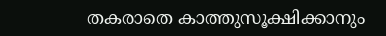തകരാതെ കാത്തുസൂക്ഷിക്കാനും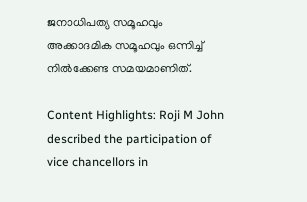ജനാധിപത്യ സമൂഹവും അക്കാദമിക സമൂഹവും ഒന്നിച്ച് നില്‍ക്കേണ്ട സമയമാണിത്.

Content Highlights: Roji M John described the participation of vice chancellors in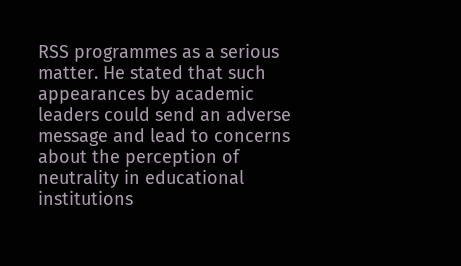RSS programmes as a serious matter. He stated that such appearances by academic leaders could send an adverse message and lead to concerns about the perception of neutrality in educational institutions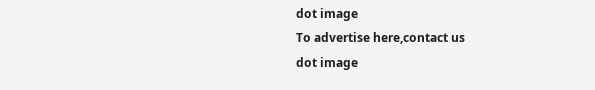dot image
To advertise here,contact us
dot image